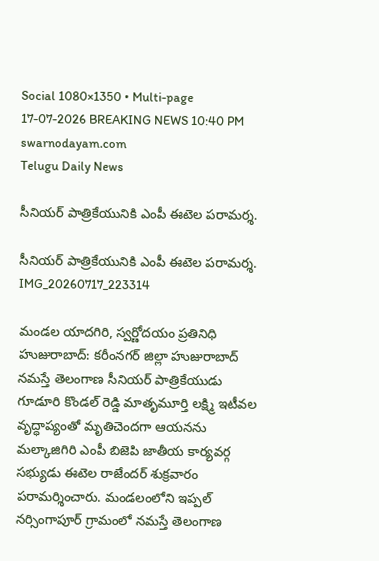Social 1080×1350 • Multi-page
17-07-2026 BREAKING NEWS 10:40 PM
swarnodayam.com
Telugu Daily News

సీనియర్ పాత్రికేయునికి ఎంపీ ఈటెల పరామర్శ.

సీనియర్ పాత్రికేయునికి ఎంపీ ఈటెల పరామర్శ.
IMG_20260717_223314

మండల యాదగిరి, స్వర్ణోదయం ప్రతినిధి హుజురాబాద్: కరీంనగర్ జిల్లా హుజురాబాద్ నమస్తే తెలంగాణ సీనియర్ పాత్రికేయుడు గూడూరి కొండల్ రెడ్డి మాతృమూర్తి లక్ష్మి ఇటీవల వృద్ధాప్యంతో మృతిచెందగా ఆయనను మల్కాజిగిరి ఎంపీ బిజెపి జాతీయ కార్యవర్గ సభ్యుడు ఈటెల రాజేందర్ శుక్రవారం పరామర్శించారు. మండలంలోని ఇప్పల్ నర్సింగాపూర్ గ్రామంలో నమస్తే తెలంగాణ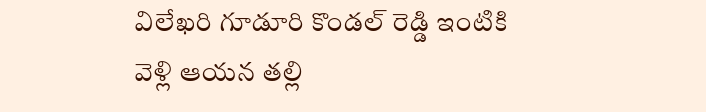విలేఖరి గూడూరి కొండల్ రెడ్డి ఇంటికి వెళ్లి ఆయన తల్లి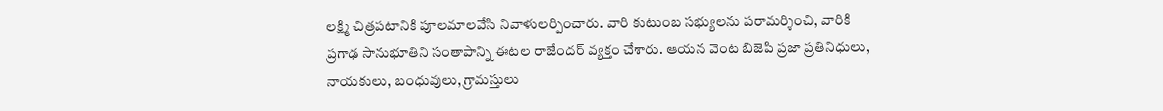లక్ష్మి చిత్రపటానికి పూలమాలవేసి నివాళులర్పించారు. వారి కుటుంబ సభ్యులను పరామర్శించి, వారికి ప్రగాఢ సానుభూతిని సంతాపాన్ని ఈటల రాజేందర్ వ్యక్తం చేశారు. ఆయన వెంట బిజెపి ప్రజా ప్రతినిధులు, నాయకులు, బంధువులు, గ్రామస్తులు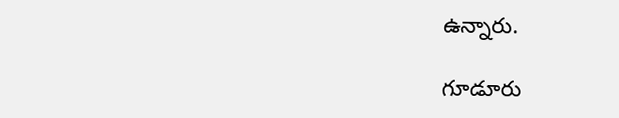ఉన్నారు.

గూడూరు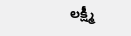లక్ష్మీ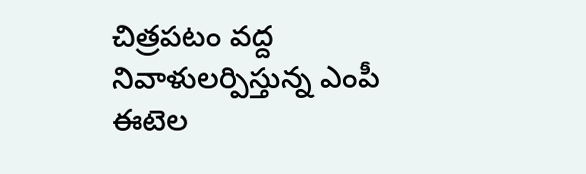చిత్రపటం వద్ద నివాళులర్పిస్తున్న ఎంపీ ఈటెల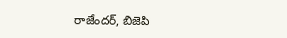రాజేందర్, బిజెపి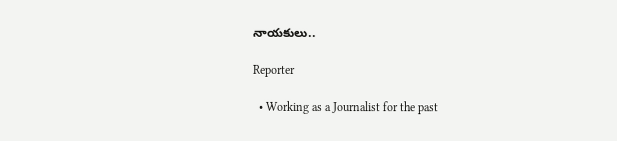నాయకులు..

Reporter

  • Working as a Journalist for the past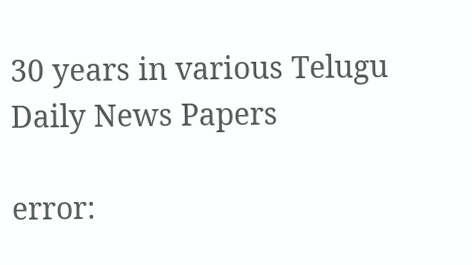30 years in various Telugu Daily News Papers

error: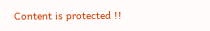Content is protected !!